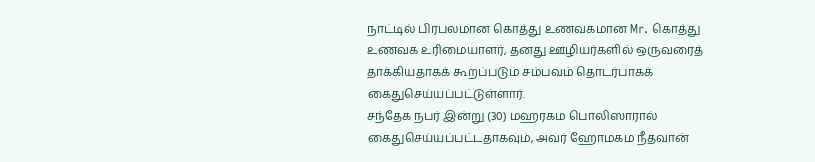நாட்டில் பிரபலமான கொத்து உணவகமான Mr. கொத்து உணவக உரிமையாளர், தனது ஊழியர்களில் ஒருவரைத் தாக்கியதாகக் கூறப்படும் சம்பவம் தொடர்பாகக் கைதுசெய்யப்பட்டுள்ளார்.
சந்தேக நபர் இன்று (30) மஹரகம பொலிஸாரால் கைதுசெய்யப்பட்டதாகவும், அவர் ஹோமகம நீதவான்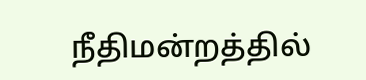நீதிமன்றத்தில்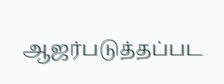ஆஜர்படுத்தப்பட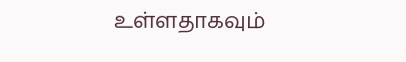உள்ளதாகவும்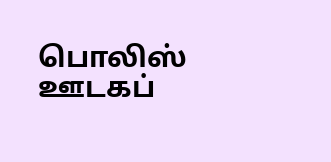பொலிஸ் ஊடகப்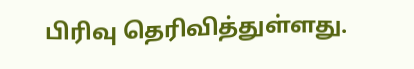பிரிவு தெரிவித்துள்ளது.